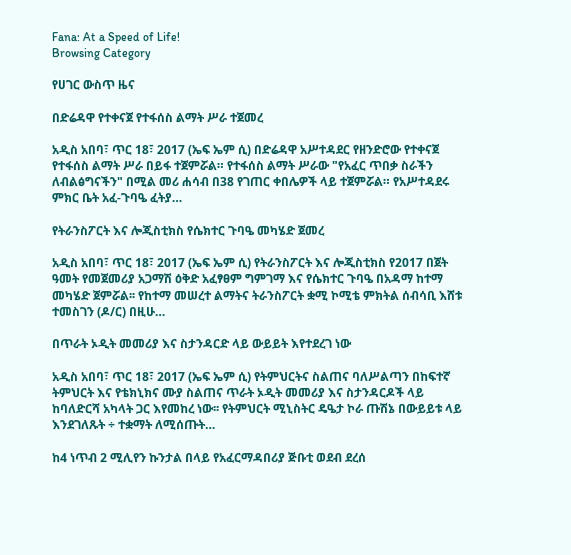Fana: At a Speed of Life!
Browsing Category

የሀገር ውስጥ ዜና

በድሬዳዋ የተቀናጀ የተፋሰስ ልማት ሥራ ተጀመረ

አዲስ አበባ፣ ጥር 18፣ 2017 (ኤፍ ኤም ሲ) በድሬዳዋ አሥተዳደር የዘንድሮው የተቀናጀ የተፋሰስ ልማት ሥራ በይፋ ተጀምሯል። የተፋሰስ ልማት ሥራው "የአፈር ጥበቃ ስራችን ለብልፅግናችን" በሚል መሪ ሐሳብ በ38 የገጠር ቀበሌዎች ላይ ተጀምሯል። የአሥተዳደሩ ምክር ቤት አፈ-ጉባዔ ፈትያ…

የትራንስፖርት እና ሎጂስቲክስ የሴክተር ጉባዔ መካሄድ ጀመረ

አዲስ አበባ፣ ጥር 18፣ 2017 (ኤፍ ኤም ሲ) የትራንስፖርት እና ሎጂስቲክስ የ2017 በጀት ዓመት የመጀመሪያ አጋማሽ ዕቅድ አፈፃፀም ግምገማ እና የሴክተር ጉባዔ በአዳማ ከተማ መካሄድ ጀምሯል፡፡ የከተማ መሠረተ ልማትና ትራንስፖርት ቋሚ ኮሚቴ ምክትል ሰብሳቢ እሸቱ ተመስገን (ዶ/ር) በዚሁ…

በጥራት ኦዲት መመሪያ እና ስታንዳርድ ላይ ውይይት እየተደረገ ነው

አዲስ አበባ፣ ጥር 18፣ 2017 (ኤፍ ኤም ሲ) የትምህርትና ስልጠና ባለሥልጣን በከፍተኛ ትምህርት እና የቴክኒክና ሙያ ስልጠና ጥራት ኦዲት መመሪያ እና ስታንዳርዶች ላይ ከባለድርሻ አካላት ጋር እየመከረ ነው፡፡ የትምህርት ሚኒስትር ዴዔታ ኮራ ጡሽኔ በውይይቱ ላይ እንደገለጹት ÷ ተቋማት ለሚሰጡት…

ከ4 ነጥብ 2 ሚሊየን ኩንታል በላይ የአፈርማዳበሪያ ጅቡቲ ወደብ ደረሰ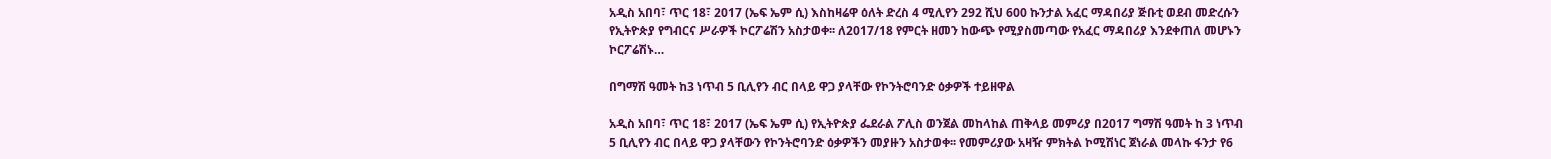አዲስ አበባ፣ ጥር 18፣ 2017 (ኤፍ ኤም ሲ) እስከዛሬዋ ዕለት ድረስ 4 ሚሊየን 292 ሺህ 600 ኩንታል አፈር ማዳበሪያ ጅቡቲ ወደብ መድረሱን የኢትዮጵያ የግብርና ሥራዎች ኮርፖሬሽን አስታወቀ፡፡ ለ2017/18 የምርት ዘመን ከውጭ የሚያስመጣው የአፈር ማዳበሪያ እንደቀጠለ መሆኑን ኮርፖሬሽኑ…

በግማሽ ዓመት ከ3 ነጥብ 5 ቢሊየን ብር በላይ ዋጋ ያላቸው የኮንትሮባንድ ዕቃዎች ተይዘዋል

አዲስ አበባ፣ ጥር 18፣ 2017 (ኤፍ ኤም ሲ) የኢትዮጵያ ፌደራል ፖሊስ ወንጀል መከላከል ጠቅላይ መምሪያ በ2017 ግማሽ ዓመት ከ 3 ነጥብ 5 ቢሊየን ብር በላይ ዋጋ ያላቸውን የኮንትሮባንድ ዕቃዎችን መያዙን አስታወቀ፡፡ የመምሪያው አዛዥ ምክትል ኮሚሽነር ጀነራል መላኩ ፋንታ የ6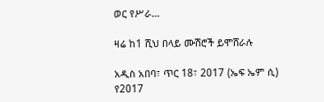ወር የሥራ…

ዛሬ ከ1 ሺህ በላይ ሙሽሮች ይሞሸራሉ

አዲስ አበባ፣ ጥር 18፣ 2017 (ኤፍ ኤም ሲ) የ2017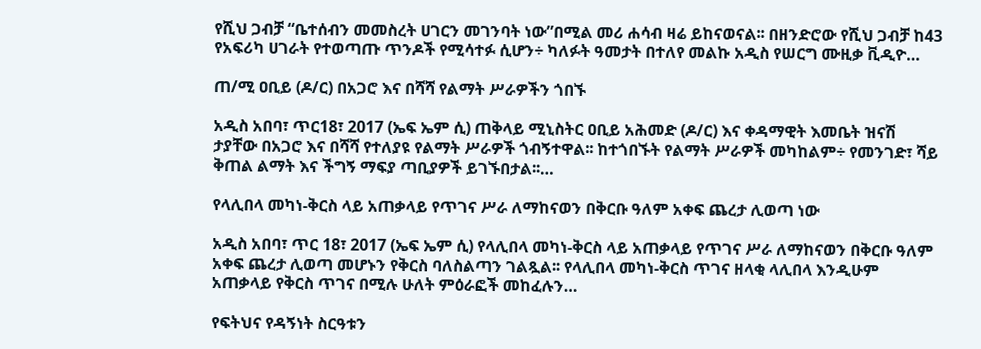የሺህ ጋብቻ “ቤተሰብን መመስረት ሀገርን መገንባት ነው”በሚል መሪ ሐሳብ ዛሬ ይከናወናል፡፡ በዘንድሮው የሺህ ጋብቻ ከ43 የአፍሪካ ሀገራት የተወጣጡ ጥንዶች የሚሳተፉ ሲሆን÷ ካለፉት ዓመታት በተለየ መልኩ አዲስ የሠርግ ሙዚቃ ቪዲዮ…

ጠ/ሚ ዐቢይ (ዶ/ር) በአጋሮ እና በሻሻ የልማት ሥራዎችን ጎበኙ

አዲስ አበባ፣ ጥር18፣ 2017 (ኤፍ ኤም ሲ) ጠቅላይ ሚኒስትር ዐቢይ አሕመድ (ዶ/ር) እና ቀዳማዊት እመቤት ዝናሽ ታያቸው በአጋሮ እና በሻሻ የተለያዩ የልማት ሥራዎች ጎብኝተዋል፡፡ ከተጎበኙት የልማት ሥራዎች መካከልም÷ የመንገድ፣ ሻይ ቅጠል ልማት እና ችግኝ ማፍያ ጣቢያዎች ይገኙበታል፡፡…

የላሊበላ መካነ-ቅርስ ላይ አጠቃላይ የጥገና ሥራ ለማከናወን በቅርቡ ዓለም አቀፍ ጨረታ ሊወጣ ነው

አዲስ አበባ፣ ጥር 18፣ 2017 (ኤፍ ኤም ሲ) የላሊበላ መካነ-ቅርስ ላይ አጠቃላይ የጥገና ሥራ ለማከናወን በቅርቡ ዓለም አቀፍ ጨረታ ሊወጣ መሆኑን የቅርስ ባለስልጣን ገልጿል፡፡ የላሊበላ መካነ-ቅርስ ጥገና ዘላቂ ላሊበላ እንዲሁም አጠቃላይ የቅርስ ጥገና በሚሉ ሁለት ምዕራፎች መከፈሉን…

የፍትህና የዳኝነት ስርዓቱን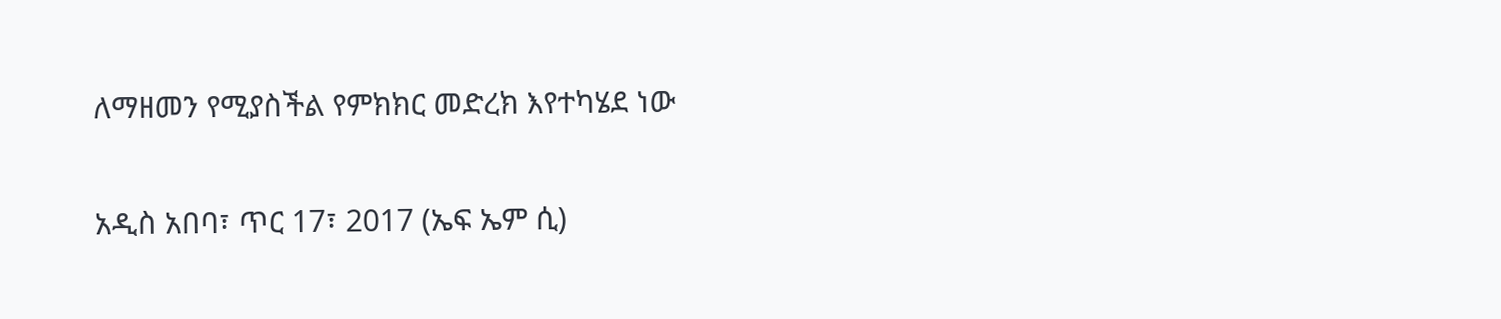ለማዘመን የሚያስችል የምክክር መድረክ እየተካሄደ ነው

አዲስ አበባ፣ ጥር 17፣ 2017 (ኤፍ ኤም ሲ)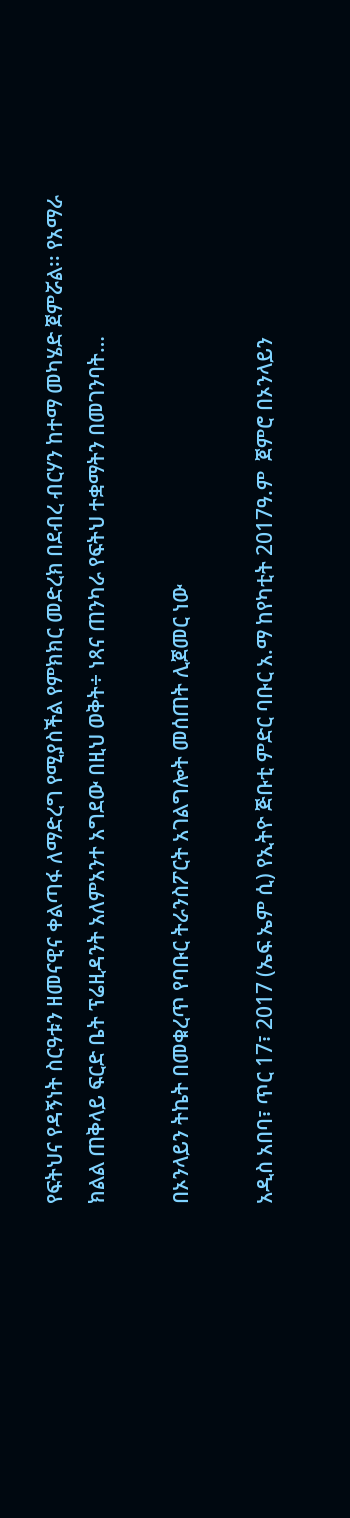የፍትህና የዳኝነት ስርዓቱን ዘመናዊና ቀልጣፋ ለማድረግ የሚያስችል የምክክር መድረክ በደብረ ብርሃን ከተማ መካሄድ ጀምሯል፡፡ የአማራ ክልል ጠቅላይ ፍርድ ቤት ፕሬዚዳንት አለምአንተ አግደው በዚህ ወቅት÷ ነጻና ጠንካራ የፍትህ ተቋማትን በመገንባት…

በኦንላይን ትኬት በመቁረጥ የባቡር ትራንስፖርት አገልግሎት መሰጠት ሊጀመር ነው

አዲስ አበባ፣ ጥር 17፣ 2017 (ኤፍ ኤም ሲ) የኢትዮ ጅቡቲ ምድር ባቡር አ.ማ ከየካቲት 2017ዓ.ም  ጀምሮ በኦንላይን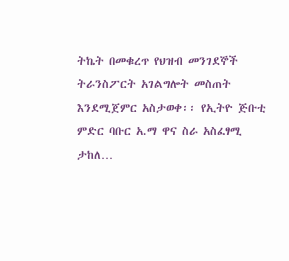ትኬት በመቁረጥ የህዝብ መንገደኞች ትራንስፖርት አገልግሎት መስጠት  እንደሚጀምር አስታወቀ፡፡ የኢትዮ ጅቡቲ ምድር ባቡር አ.ማ ዋና ስራ አስፈፃሚ ታከለ…